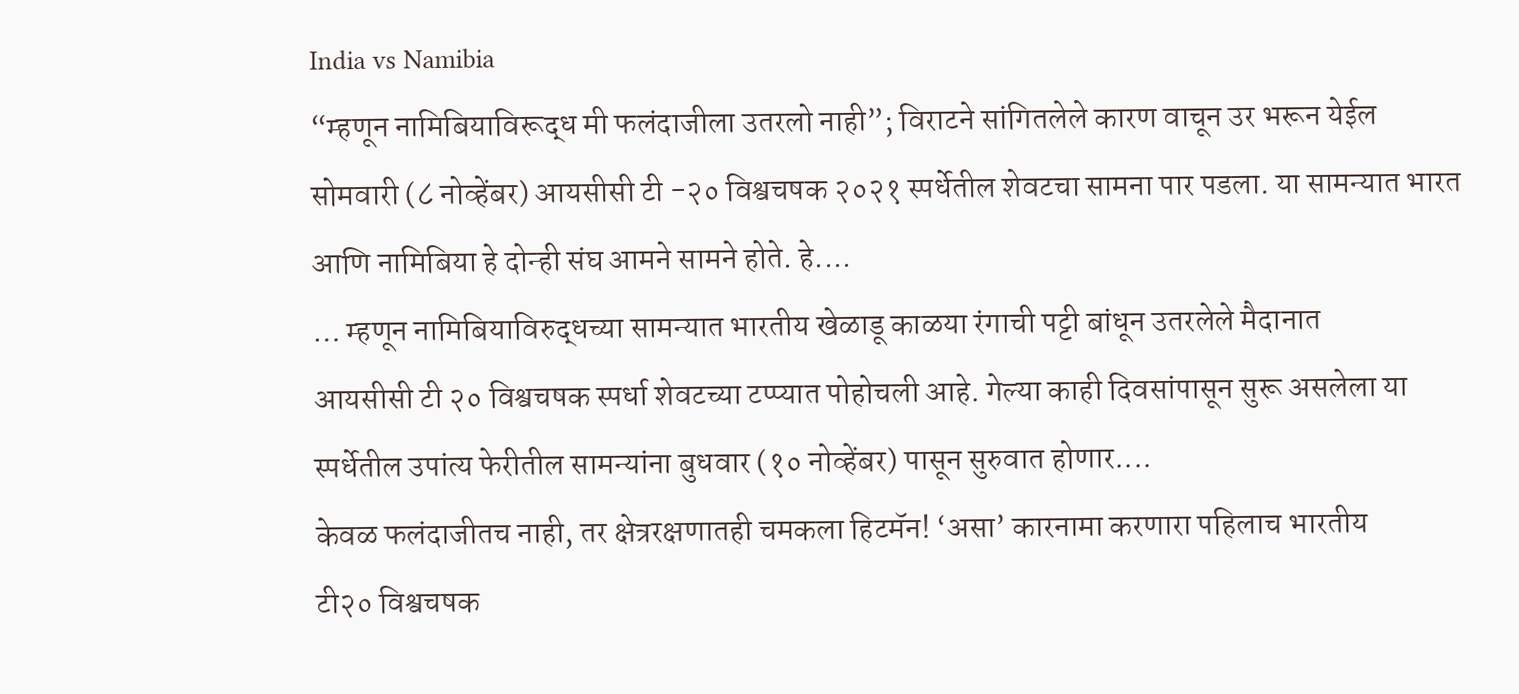India vs Namibia
“म्हणून नामिबियाविरूद्ध मी फलंदाजीला उतरलो नाही”; विराटने सांगितलेले कारण वाचून उर भरून येईल
सोमवारी (८ नोव्हेंबर) आयसीसी टी -२० विश्वचषक २०२१ स्पर्धेतील शेवटचा सामना पार पडला. या सामन्यात भारत आणि नामिबिया हे दोन्ही संघ आमने सामने होते. हे....
… म्हणून नामिबियाविरुद्धच्या सामन्यात भारतीय खेळाडू काळया रंगाची पट्टी बांधून उतरलेले मैदानात
आयसीसी टी २० विश्वचषक स्पर्धा शेवटच्या टप्प्यात पोहोचली आहे. गेल्या काही दिवसांपासून सुरू असलेला या स्पर्धेतील उपांत्य फेरीतील सामन्यांना बुधवार (१० नोव्हेंबर) पासून सुरुवात होणार....
केवळ फलंदाजीतच नाही, तर क्षेत्ररक्षणातही चमकला हिटमॅन! ‘असा’ कारनामा करणारा पहिलाच भारतीय
टी२० विश्वचषक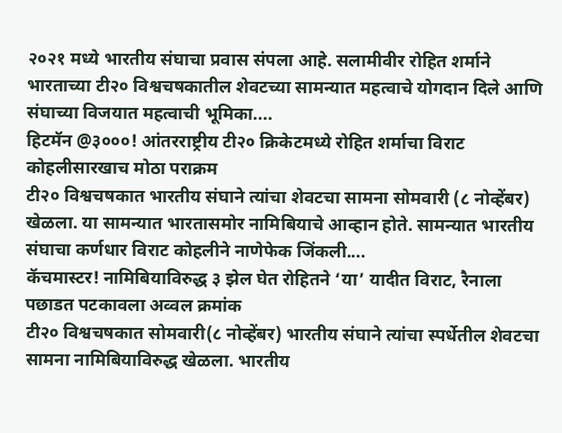२०२१ मध्ये भारतीय संघाचा प्रवास संपला आहे. सलामीवीर रोहित शर्माने भारताच्या टी२० विश्वचषकातील शेवटच्या सामन्यात महत्वाचे योगदान दिले आणि संघाच्या विजयात महत्वाची भूमिका....
हिटमॅन @३०००! आंतरराष्ट्रीय टी२० क्रिकेटमध्ये रोहित शर्माचा विराट कोहलीसारखाच मोठा पराक्रम
टी२० विश्वचषकात भारतीय संघाने त्यांचा शेवटचा सामना सोमवारी (८ नोव्हेंबर) खेळला. या सामन्यात भारतासमोर नामिबियाचे आव्हान होते. सामन्यात भारतीय संघाचा कर्णधार विराट कोहलीने नाणेफेक जिंकली....
कॅचमास्टर! नामिबियाविरुद्ध ३ झेल घेत रोहितने ‘या’ यादीत विराट, रैनाला पछाडत पटकावला अव्वल क्रमांक
टी२० विश्वचषकात सोमवारी(८ नोव्हेंबर) भारतीय संघाने त्यांचा स्पर्धेतील शेवटचा सामना नामिबियाविरुद्ध खेळला. भारतीय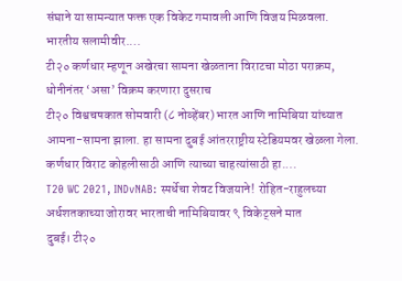संघाने या सामन्यात फक्त एक विकेट गमावली आणि विजय मिळवला. भारतीय सलामीवीर....
टी२० कर्णधार म्हणून अखेरचा सामना खेळताना विराटचा मोठा पराक्रम, धोनीनंतर ‘असा’ विक्रम करणारा दुसराच
टी२० विश्वचषकात सोमवारी (८ नोव्हेंबर) भारत आणि नामिबिया यांच्यात आमना-सामना झाला. हा सामना दुबई आंतरराष्ट्रीय स्टेडियमवर खेळला गेला. कर्णधार विराट कोहलीसाठी आणि त्याच्या चाहत्यांसाठी हा....
T20 WC 2021, INDvNAB: स्पर्धेचा शेवट विजयाने! रोहित-राहुलच्या अर्धशतकाच्या जोरावर भारताची नामिबियावर ९ विकेट्सने मात
दुबई। टी२०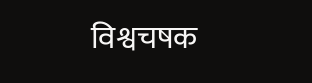विश्वचषक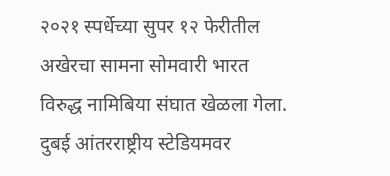२०२१ स्पर्धेच्या सुपर १२ फेरीतील अखेरचा सामना सोमवारी भारत विरुद्ध नामिबिया संघात खेळला गेला. दुबई आंतरराष्ट्रीय स्टेडियमवर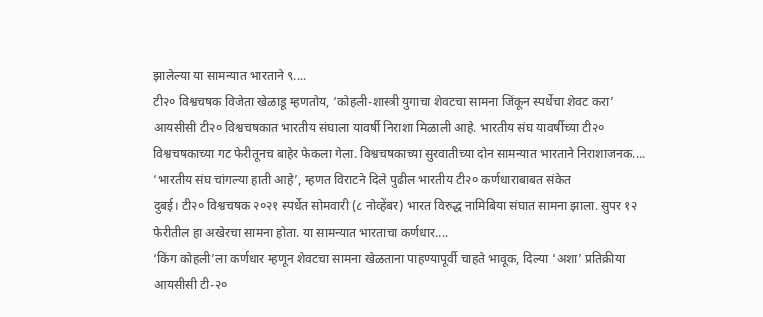झालेल्या या सामन्यात भारताने ९....
टी२० विश्वचषक विजेता खेळाडू म्हणतोय, ‘कोहली-शास्त्री युगाचा शेवटचा सामना जिंकून स्पर्धेचा शेवट करा’
आयसीसी टी२० विश्वचषकात भारतीय संघाला यावर्षी निराशा मिळाली आहे. भारतीय संघ यावर्षीच्या टी२० विश्वचषकाच्या गट फेरीतूनच बाहेर फेकला गेला. विश्वचषकाच्या सुरवातीच्या दोन सामन्यात भारताने निराशाजनक....
‘भारतीय संघ चांगल्या हाती आहे’, म्हणत विराटने दिले पुढील भारतीय टी२० कर्णधाराबाबत संकेत
दुबई। टी२० विश्वचषक २०२१ स्पर्धेत सोमवारी (८ नोव्हेंबर) भारत विरुद्ध नामिबिया संघात सामना झाला. सुपर १२ फेरीतील हा अखेरचा सामना होता. या सामन्यात भारताचा कर्णधार....
‘किंग कोहली’ला कर्णधार म्हणून शेवटचा सामना खेळताना पाहण्यापूर्वी चाहते भावूक, दिल्या ‘अशा’ प्रतिक्रीया
आयसीसी टी-२०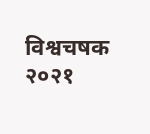विश्वचषक २०२१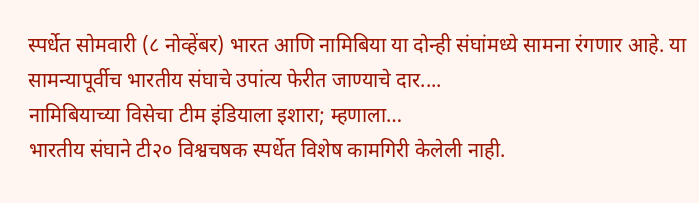स्पर्धेत सोमवारी (८ नोव्हेंबर) भारत आणि नामिबिया या दोन्ही संघांमध्ये सामना रंगणार आहे. या सामन्यापूर्वीच भारतीय संघाचे उपांत्य फेरीत जाण्याचे दार....
नामिबियाच्या विसेचा टीम इंडियाला इशारा; म्हणाला…
भारतीय संघाने टी२० विश्वचषक स्पर्धेत विशेष कामगिरी केलेली नाही.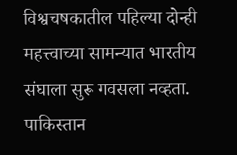विश्वचषकातील पहिल्या दोन्ही महत्त्वाच्या सामन्यात भारतीय संघाला सुरू गवसला नव्हता. पाकिस्तान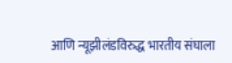आणि न्यूझीलंडविरुद्ध भारतीय संघाला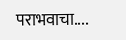पराभवाचा....